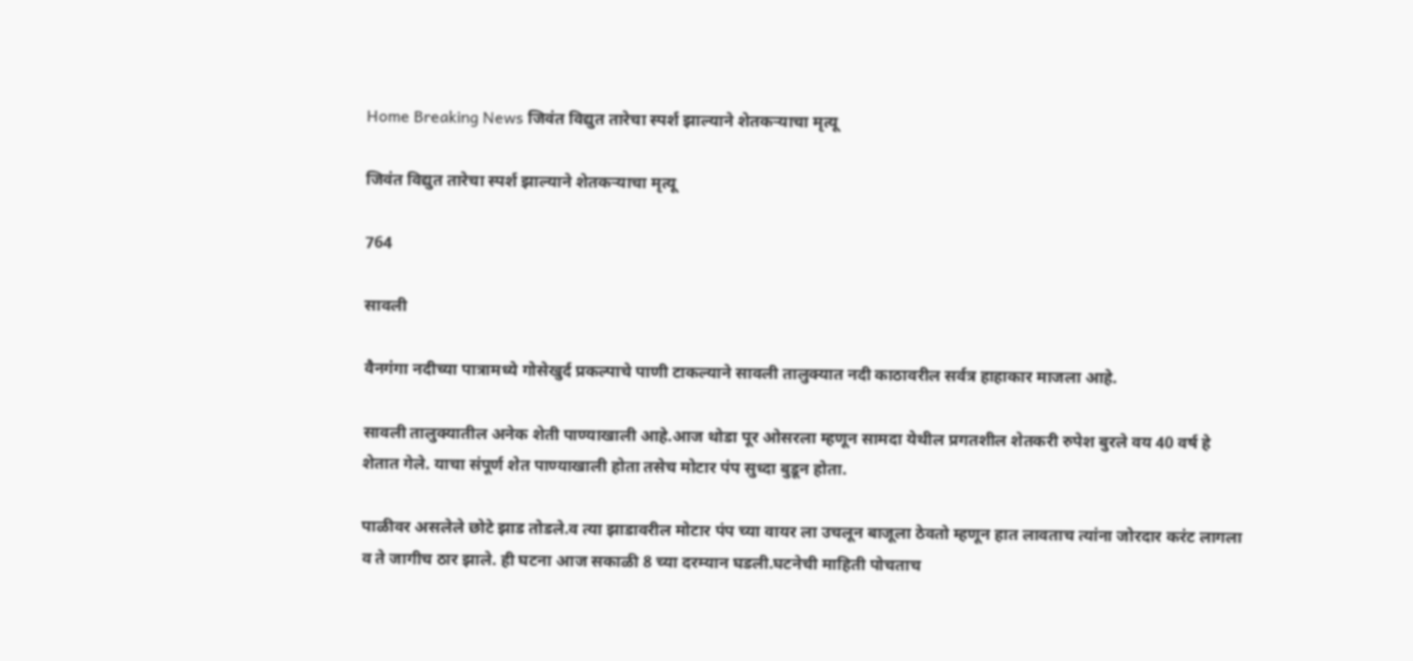Home Breaking News जिवंत विद्युत तारेचा स्पर्श झाल्याने शेतकऱ्याचा मृत्यू

जिवंत विद्युत तारेचा स्पर्श झाल्याने शेतकऱ्याचा मृत्यू

764

सावली

वैनगंगा नदीच्या पात्रामध्ये गोसेखुर्द प्रकल्पाचे पाणी टाकल्याने सावली तालुक्यात नदी काठावरील सर्वत्र हाहाकार माजला आहे.

सावली तालुक्यातील अनेक शेती पाण्याखाली आहे.आज थोडा पूर ओसरला म्हणून सामदा येथील प्रगतशील शेतकरी रुपेश बुरले वय 40 वर्ष हे शेतात गेले. याचा संपूर्ण शेत पाण्याखाली होता तसेच मोटार पंप सुध्दा बुडून होता.

पाळीवर असलेले छोटे झाड तोडले.व त्या झाडावरील मोटार पंप च्या वायर ला उचलून बाजूला ठेवतो म्हणून हात लावताच त्यांना जोरदार करंट लागला व ते जागीच ठार झाले. ही घटना आज सकाळी 8 च्या दरम्यान घडली.घटनेची माहिती पोचताच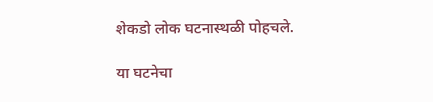शेकडो लोक घटनास्थळी पोहचले.

या घटनेचा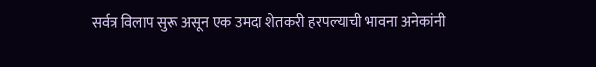सर्वत्र विलाप सुरू असून एक उमदा शेतकरी हरपल्याची भावना अनेकांनी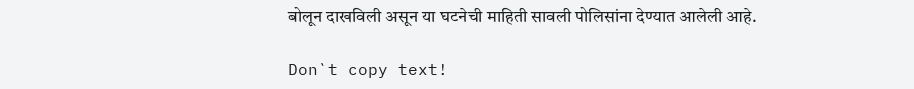बोलून दाखविली असून या घटनेची माहिती सावली पोलिसांना देण्यात आलेली आहे.

Don`t copy text!